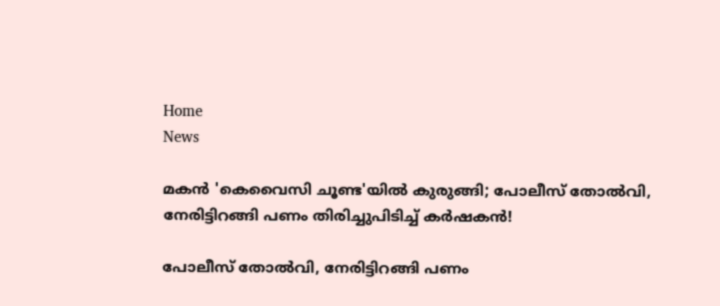Home
News

മകൻ 'കെവൈസി ചൂണ്ട'യിൽ കുരുങ്ങി; പോലീസ് തോൽവി, നേരിട്ടിറങ്ങി പണം തിരിച്ചുപിടിച്ച് കർഷകൻ!

പോലീസ് തോൽവി, നേരിട്ടിറങ്ങി പണം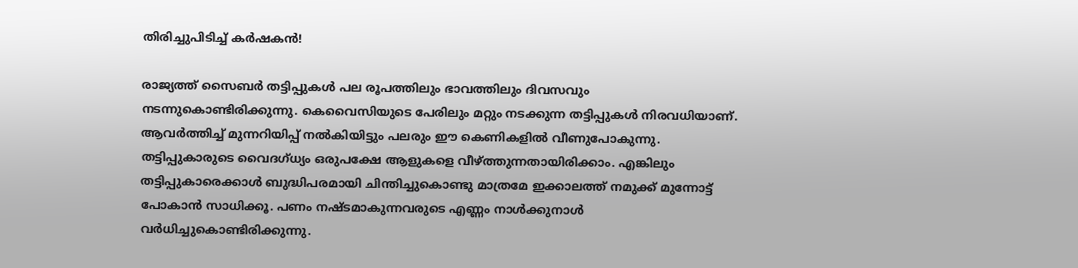തിരിച്ചുപിടിച്ച് കർഷകൻ!

രാജ്യത്ത് സൈബർ തട്ടിപ്പുകൾ പല രൂപത്തിലും ഭാവത്തിലും ദിവസവും നടന്നുകൊണ്ടിരിക്കുന്നു. കെവൈസിയുടെ പേരിലും മറ്റും നടക്കുന്ന തട്ടിപ്പുകൾ നിരവധിയാണ്. ആവർത്തിച്ച് മുന്നറിയിപ്പ് നൽകിയിട്ടും പലരും ഈ കെണികളിൽ വീണുപോകുന്നു. തട്ടിപ്പുകാരുടെ വൈദഗ്ധ്യം ഒരുപക്ഷേ ആളുകളെ വീഴ്ത്തുന്നതായിരിക്കാം. എങ്കിലും തട്ടിപ്പുകാരെക്കാൾ ബുദ്ധിപരമായി ചിന്തിച്ചുകൊണ്ടു മാത്രമേ ഇക്കാലത്ത് നമുക്ക് മുന്നോട്ട് പോകാൻ സാധിക്കൂ. പണം നഷ്ടമാകുന്നവരുടെ എണ്ണം നാൾക്കുനാൾ വർധിച്ചുകൊണ്ടിരിക്കുന്നു.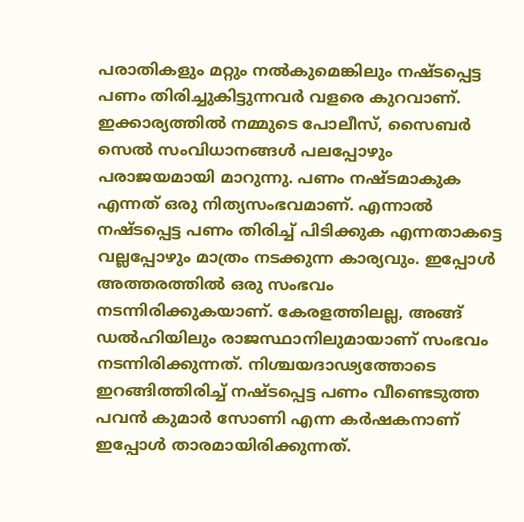പരാതികളും മറ്റും നൽകുമെങ്കിലും നഷ്ടപ്പെട്ട പണം തിരിച്ചുകിട്ടുന്നവർ വളരെ കുറവാണ്. ഇക്കാര്യത്തിൽ നമ്മുടെ പോലീസ്, സൈബർ സെൽ സംവിധാനങ്ങൾ പലപ്പോഴും പരാജയമായി മാറുന്നു. പണം നഷ്ടമാകുക എന്നത് ഒരു നിത്യസംഭവമാണ്. എന്നാൽ നഷ്ടപ്പെട്ട പണം തിരിച്ച് പിടിക്കുക എന്നതാകട്ടെ വല്ലപ്പോഴും മാത്രം നടക്കുന്ന കാര്യവും. ഇപ്പോൾ അ‌ത്തരത്തിൽ ഒരു സംഭവം നടന്നിരിക്കുകയാണ്. കേരളത്തിലല്ല, അ‌ങ്ങ് ഡൽഹിയിലും രാജസ്ഥാനിലുമായാണ് സംഭവം നടന്നിരിക്കുന്നത്. നിശ്ചയദാഢ്യത്തോടെ ഇറങ്ങിത്തിരിച്ച് നഷ്ടപ്പെട്ട പണം വീണ്ടെടുത്ത പവൻ കുമാർ സോണി എന്ന കർഷകനാണ് ഇപ്പോൾ താരമായിരിക്കുന്നത്.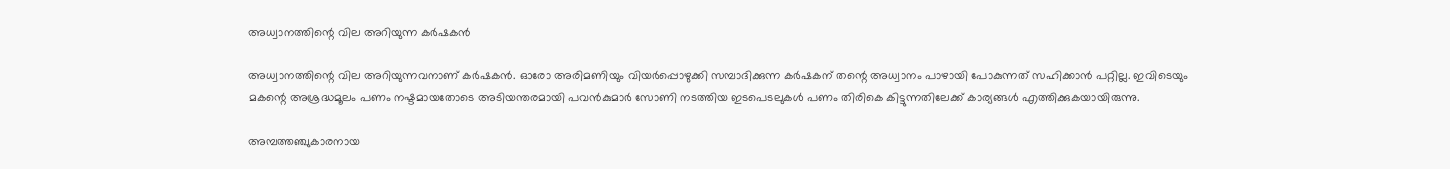അ‌ധ്വാനത്തിന്റെ വില അ‌റിയുന്ന കർഷകൻ

അ‌ധ്വാനത്തിന്റെ വില അ‌റിയുന്നവനാണ് കർഷകൻ. ഓരോ അ‌രിമണിയും വിയർപ്പൊഴുക്കി സമ്പാദിക്കുന്ന കർഷകന് തന്റെ അ‌ധ്വാനം പാഴായി പോകുന്നത് സഹിക്കാൻ പറ്റില്ല. ഇവിടെയും മകന്റെ അ‌ശ്രദ്ധമൂലം പണം നഷ്ടമായതോടെ അ‌ടിയന്തരമായി പവൻകുമാർ സോണി നടത്തിയ ഇടപെടലുകൾ പണം തിരികെ കിട്ടുന്നതിലേക്ക് കാര്യങ്ങൾ എത്തിക്കുകയായിരുന്നു.

അ‌മ്പത്തഞ്ചുകാരനായ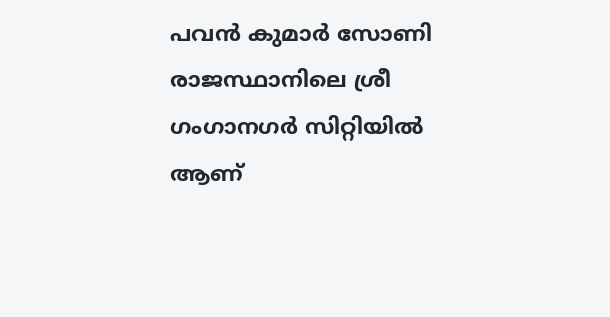പവൻ കുമാർ സോണി രാജസ്ഥാനിലെ ശ്രീ ഗംഗാനഗർ സിറ്റിയിൽ ആണ്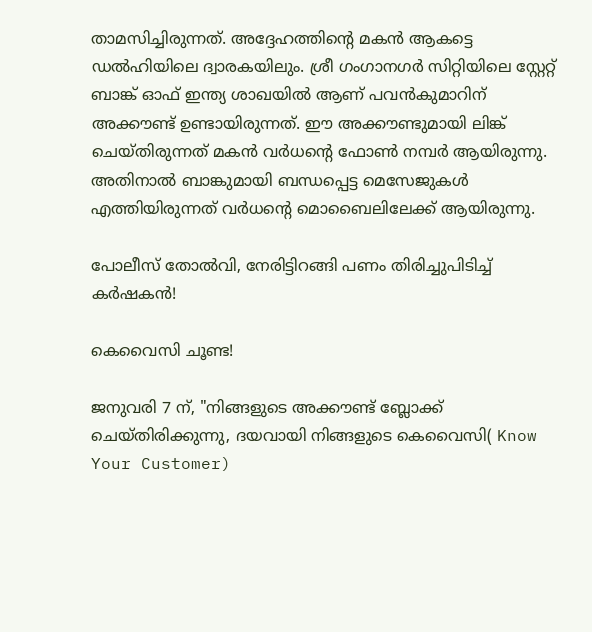താമസിച്ചിരുന്നത്. അ‌ദ്ദേഹത്തിന്റെ മകൻ ആകട്ടെ ഡൽഹിയിലെ ദ്വാരകയിലും. ശ്രീ ഗംഗാനഗർ സിറ്റിയിലെ സ്റ്റേറ്റ് ബാങ്ക് ഓഫ് ഇന്ത്യ ശാഖയിൽ ആണ് പവൻകുമാറിന് അ‌ക്കൗണ്ട് ഉണ്ടായിരുന്നത്. ഈ അ‌ക്കൗണ്ടുമായി ലിങ്ക് ചെയ്തിരുന്നത് മകൻ വർധന്റെ ഫോൺ നമ്പർ ആയിരുന്നു. അ‌തിനാൽ ബാങ്കുമായി ബന്ധപ്പെട്ട മെസേജുകൾ എത്തിയിരുന്നത് വർധന്റെ മൊബൈലിലേക്ക് ആയിരുന്നു.

പോലീസ് തോൽവി, നേരിട്ടിറങ്ങി പണം തിരിച്ചുപിടിച്ച് കർഷകൻ!

കെവൈസി ചൂണ്ട!

ജനുവരി 7 ന്, "നിങ്ങളുടെ അക്കൗണ്ട് ബ്ലോക്ക് ചെയ്‌തിരിക്കുന്നു, ദയവായി നിങ്ങളുടെ കെവൈസി( Know Your Customer)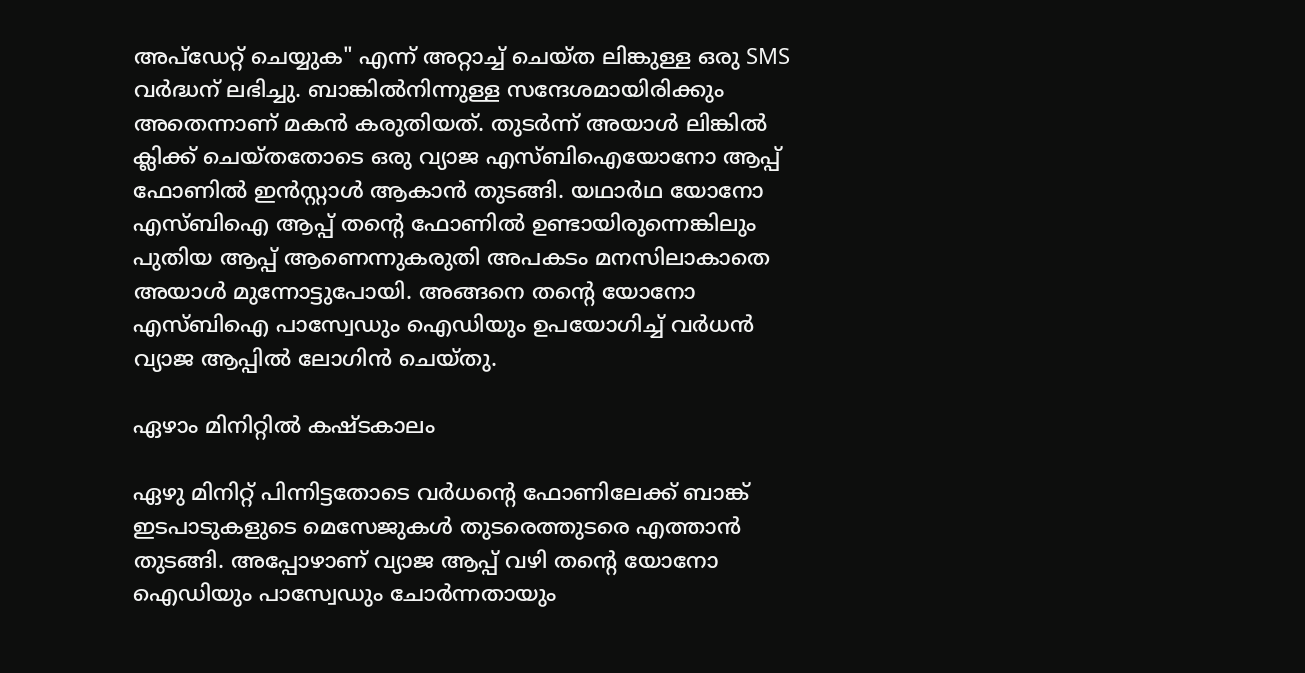അപ്‌ഡേറ്റ് ചെയ്യുക" എന്ന് അ‌റ്റാച്ച് ചെയ്ത ലിങ്കുള്ള ഒരു SMS വർദ്ധന് ലഭിച്ചു. ബാങ്കിൽനിന്നുള്ള സന്ദേശമായിരിക്കും അ‌തെന്നാണ് മകൻ കരുതിയത്. തുടർന്ന് അ‌യാൾ ലിങ്കിൽ ക്ലിക്ക് ചെയ്തതോടെ ഒരു വ്യാജ എസ്ബിഐയോനോ ആപ്പ് ഫോണിൽ ഇൻസ്റ്റാൾ ആകാൻ തുടങ്ങി. യഥാർഥ യോനോ എസ്ബിഐ ആപ്പ് തന്റെ ഫോണിൽ ഉണ്ടായിരുന്നെങ്കിലും പുതിയ ആപ്പ് ആണെന്നുകരുതി അ‌പകടം മനസിലാകാതെ അ‌യാൾ മുന്നോട്ടുപോയി. അ‌ങ്ങനെ തന്റെ യോനോ എസ്ബിഐ പാസ്വേഡും ഐഡിയും ഉപയോഗിച്ച് വർധൻ വ്യാജ ആപ്പിൽ ലോഗിൻ ചെയ്തു.

ഏഴാം മിനിറ്റിൽ കഷ്ടകാലം

ഏഴു മിനിറ്റ് പിന്നിട്ടതോടെ വർധന്റെ ഫോണിലേക്ക് ബാങ്ക് ഇടപാടുകളുടെ മെസേജുകൾ തുടരെത്തുടരെ എത്താൻ തുടങ്ങി. അ‌പ്പോഴാണ് വ്യാജ ആപ്പ് വഴി തന്റെ യോനോ ഐഡിയും പാസ്വേഡും ചോർന്നതായും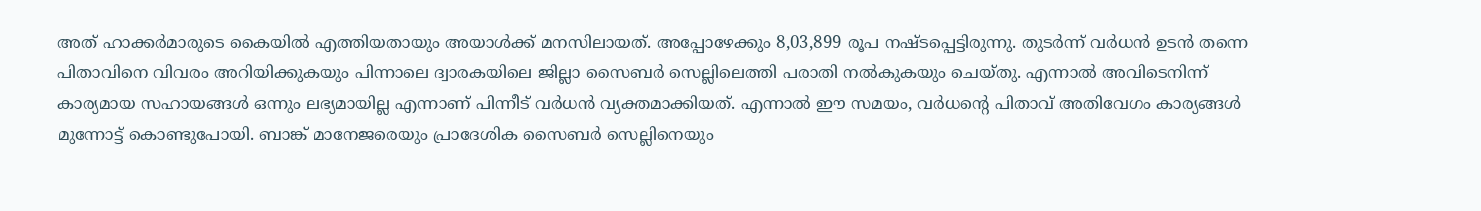അ‌ത് ഹാക്കർമാരുടെ കൈയിൽ എത്തിയതായും അ‌യാൾക്ക് മനസിലായത്. അ‌പ്പോഴേക്കും 8,03,899 രൂപ നഷ്ടപ്പെട്ടിരുന്നു. തുടർന്ന് വർധൻ ഉടൻ തന്നെ പിതാവിനെ വിവരം അ‌റിയിക്കുകയും പിന്നാലെ ദ്വാരകയിലെ ജില്ലാ സൈബർ സെല്ലിലെത്തി പരാതി നൽകുകയും ചെയ്തു. എന്നാൽ അ‌വിടെനിന്ന് കാര്യമായ സഹായങ്ങൾ ഒന്നും ലഭ്യമായില്ല എന്നാണ് പിന്നീട് വർധൻ വ്യക്തമാക്കിയത്. എന്നാൽ ഈ സമയം, വർധന്റെ പിതാവ് അ‌തിവേഗം കാര്യങ്ങൾ മുന്നോട്ട് കൊണ്ടുപോയി. ബാങ്ക് മാനേജരെയും പ്രാദേശിക സൈബർ സെല്ലിനെയും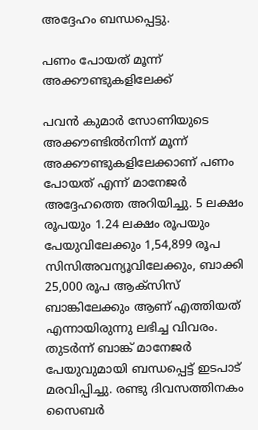അ‌ദ്ദേഹം ബന്ധപ്പെട്ടു.

പണം പോയത് മൂന്ന് അ‌ക്കൗണ്ടുകളിലേക്ക്

പവൻ കുമാർ സോണിയുടെ അ‌ക്കൗണ്ടിൽനിന്ന് മൂന്ന് അ‌ക്കൗണ്ടുകളിലേക്കാണ് പണം പോയത് എന്ന് മാനേജർ അ‌ദ്ദേഹത്തെ അ‌റിയിച്ചു. 5 ലക്ഷം രൂപയും 1.24 ലക്ഷം രൂപയും പേയുവിലേക്കും 1,54,899 രൂപ സിസിഅ‌വന്യൂവിലേക്കും, ബാക്കി 25,000 രൂപ ആക്‌സിസ് ബാങ്കിലേക്കും ആണ് എത്തിയത് എന്നായിരുന്നു ലഭിച്ച വിവരം. തുടർന്ന് ബാങ്ക് മാനേജർ പേയുവുമായി ബന്ധപ്പെട്ട് ഇടപാട് മരവിപ്പിച്ചു. രണ്ടു ദിവസത്തിനകം സൈബർ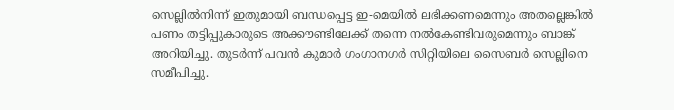സെല്ലിൽനിന്ന് ഇതുമായി ബന്ധപ്പെട്ട ഇ-മെയിൽ ലഭിക്കണമെന്നും അ‌തല്ലെങ്കിൽ പണം തട്ടിപ്പുകാരുടെ അ‌ക്കൗണ്ടിലേക്ക് തന്നെ നൽകേണ്ടിവരുമെന്നും ബാങ്ക് അ‌റിയിച്ചു. തുടർന്ന് പവൻ കുമാർ ഗംഗാനഗർ സിറ്റിയിലെ സൈബർ സെല്ലിനെ സമീപിച്ചു.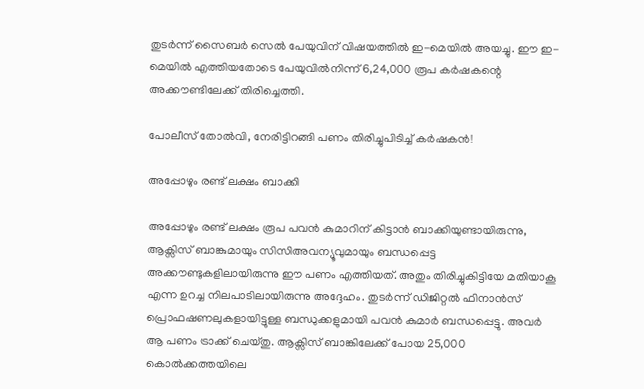തുടർന്ന് സൈബർ സെൽ പേയുവിന് വിഷയത്തിൽ ഇ-മെയിൽ അ‌യച്ചു. ഈ ഇ-മെയിൽ എത്തിയതോടെ പേയുവിൽനിന്ന് 6,24,000 രൂപ കർഷകന്റെ അ‌ക്കൗണ്ടിലേക്ക് തിരിച്ചെത്തി.

പോലീസ് തോൽവി, നേരിട്ടിറങ്ങി പണം തിരിച്ചുപിടിച്ച് കർഷകൻ!

അ‌പ്പോഴും രണ്ട് ലക്ഷം ബാക്കി

അപ്പോഴും രണ്ട് ലക്ഷം രൂപ പവൻ കുമാറിന് കിട്ടാൻ ബാക്കിയുണ്ടായിരുന്നു, ആക്സിസ് ബാങ്കുമായും സിസിഅ‌വന്യൂവുമായും ബന്ധപ്പെട്ട അ‌ക്കൗണ്ടുകളിലായിരുന്നു ഈ പണം എത്തിയത്. അ‌തും തിരിച്ചുകിട്ടിയേ മതിയാകൂ എന്ന ഉറച്ച നിലപാടിലായിരുന്നു അ‌ദ്ദേഹം. തുടർന്ന് ഡിജിറ്റൽ ഫിനാൻസ് പ്രൊഫഷണലുകളായിട്ടുള്ള ബന്ധുക്കളുമായി പവൻ കുമാർ ബന്ധപ്പെട്ടു. അ‌വർ ആ പണം ട്രാക്ക് ചെയ്തു. ആക്സിസ് ബാങ്കിലേക്ക് പോയ 25,000 കൊൽക്കത്തയിലെ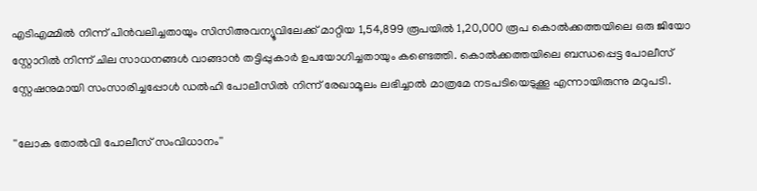എടിഎമ്മിൽ നിന്ന് പിൻവലിച്ചതായും സിസിഅ‌വന്യൂവിലേക്ക് മാറ്റിയ 1,54,899 രൂപയിൽ 1,20,000 രൂപ കൊൽക്കത്തയിലെ ഒരു ജിയോ സ്റ്റോറിൽ നിന്ന് ചില സാധനങ്ങൾ വാങ്ങാൻ തട്ടിപ്പുകാർ ഉപയോഗിച്ചതായും കണ്ടെത്തി. കൊൽക്കത്തയിലെ ബന്ധപ്പെട്ട പോലീസ് സ്റ്റേഷനുമായി സംസാരിച്ചപ്പോൾ ഡൽഹി പോലീസിൽ നിന്ന് രേഖാമൂലം ലഭിച്ചാൽ മാത്രമേ നടപടിയെടുക്കൂ എന്നായിരുന്നു മറുപടി.

''ലോക തോൽവി പോലീസ് സംവിധാനം''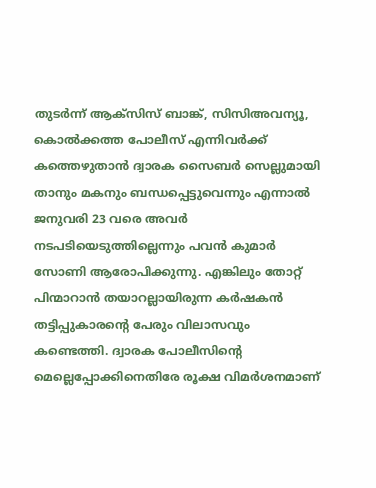തുടർന്ന് ആക്‌സിസ് ബാങ്ക്, സിസിഅ‌വന്യൂ, കൊൽക്കത്ത പോലീസ് എന്നിവർക്ക് കത്തെഴുതാൻ ദ്വാരക സൈബർ സെല്ലുമായി താനും മകനും ബന്ധപ്പെട്ടുവെന്നും എന്നാൽ ജനുവരി 23 വരെ അവർ നടപടിയെടുത്തില്ലെന്നും പവൻ കുമാർ സോണി ആരോപിക്കുന്നു. എങ്കിലും തോറ്റ് പിന്മാറാൻ തയാറല്ലായിരുന്ന കർഷകൻ തട്ടിപ്പുകാരന്റെ പേരും വിലാസവും കണ്ടെത്തി. ദ്വാരക പോലീസിന്റെ മെല്ലെപ്പോക്കിനെതിരേ രൂക്ഷ വിമർശനമാണ്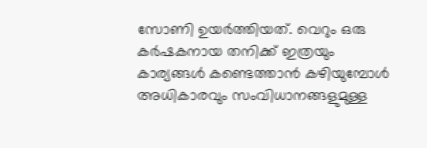സോണി ഉയർത്തിയത്. വെറും ഒരു കർഷകനായ തനിക്ക് ഇത്രയും കാര്യങ്ങൾ കണ്ടെത്താൻ കഴിയുമ്പോൾ അ‌ധികാരവും സംവിധാനങ്ങളുമുള്ള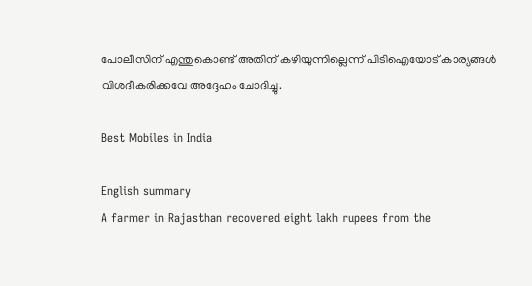പോലീസിന് എന്തുകൊണ്ട് അ‌തിന് കഴിയുന്നില്ലെന്ന് പിടിഐയോട് കാര്യങ്ങൾ വിശദീകരിക്കവേ അ‌ദ്ദേഹം ചോദിച്ചു.

Best Mobiles in India

English summary
A farmer in Rajasthan recovered eight lakh rupees from the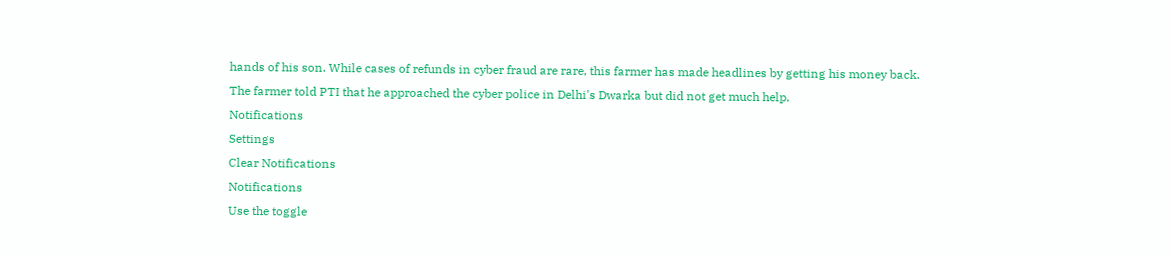hands of his son. While cases of refunds in cyber fraud are rare, this farmer has made headlines by getting his money back. The farmer told PTI that he approached the cyber police in Delhi's Dwarka but did not get much help.
Notifications
Settings
Clear Notifications
Notifications
Use the toggle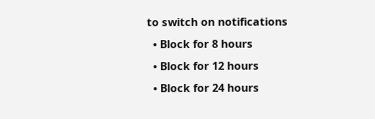to switch on notifications
  • Block for 8 hours
  • Block for 12 hours
  • Block for 24 hours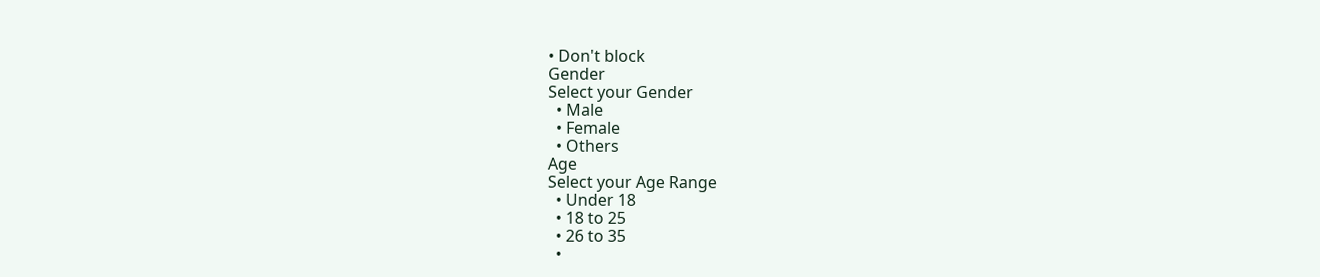• Don't block
Gender
Select your Gender
  • Male
  • Female
  • Others
Age
Select your Age Range
  • Under 18
  • 18 to 25
  • 26 to 35
  •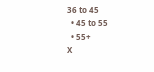36 to 45
  • 45 to 55
  • 55+
X